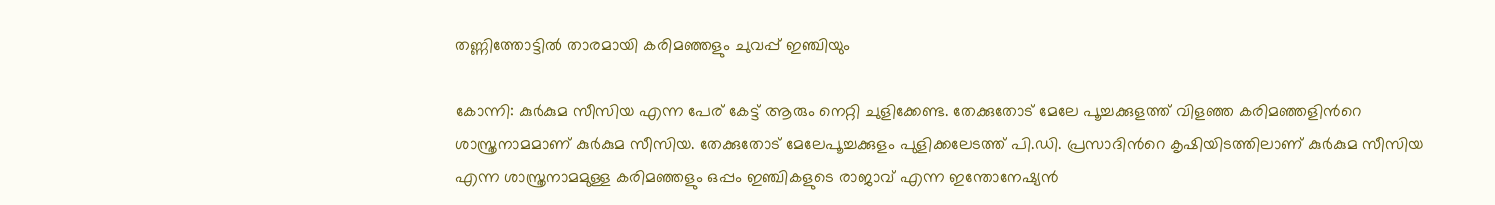തണ്ണിത്തോട്ടില്‍ താരമായി കരിമഞ്ഞളും ചുവപ്പ് ഇഞ്ചിയും

കോന്നി: കുര്‍കുമ സീസിയ എന്ന പേര് കേട്ട് ആരും നെറ്റി ചുളിക്കേണ്ട. തേക്കുതോട് മേലേ പൂച്ചക്കുളത്ത് വിളഞ്ഞ കരിമഞ്ഞളിന്‍റെ ശാസ്ത്രനാമമാണ് കുര്‍കുമ സീസിയ. തേക്കുതോട് മേലേപൂച്ചക്കുളം പുളിക്കലേടത്ത് പി.ഡി. പ്രസാദിന്‍റെ കൃഷിയിടത്തിലാണ് കുര്‍കുമ സീസിയ എന്ന ശാസ്ത്രനാമമുള്ള കരിമഞ്ഞളും ഒപ്പം ഇഞ്ചികളുടെ രാജാവ് എന്ന ഇന്തോനേഷ്യന്‍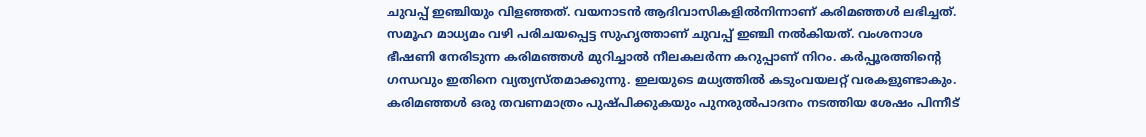ചുവപ്പ് ഇഞ്ചിയും വിളഞ്ഞത്. വയനാടന്‍ ആദിവാസികളില്‍നിന്നാണ് കരിമഞ്ഞള്‍ ലഭിച്ചത്. സമൂഹ മാധ്യമം വഴി പരിചയപ്പെട്ട സുഹൃത്താണ് ചുവപ്പ് ഇഞ്ചി നൽകിയത്. വംശനാശ ഭീഷണി നേരിടുന്ന കരിമഞ്ഞള്‍ മുറിച്ചാല്‍ നീലകലര്‍ന്ന കറുപ്പാണ് നിറം. കര്‍പ്പൂരത്തിന്‍റെ ഗന്ധവും ഇതിനെ വ്യത്യസ്തമാക്കുന്നു. ഇലയുടെ മധ്യത്തില്‍ കടുംവയലറ്റ് വരകളുണ്ടാകും. കരിമഞ്ഞള്‍ ഒരു തവണമാത്രം പുഷ്പിക്കുകയും പുനരുൽപാദനം നടത്തിയ ശേഷം പിന്നീട്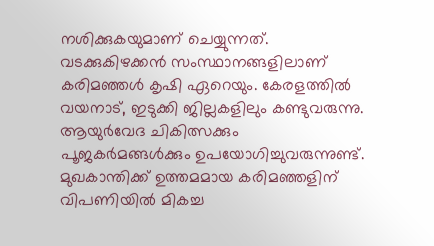നശിക്കുകയുമാണ് ചെയ്യുന്നത്. വടക്കുകിഴക്കന്‍ സംസ്ഥാനങ്ങളിലാണ് കരിമഞ്ഞള്‍ കൃഷി ഏറെയും. കേരളത്തില്‍ വയനാട്, ഇടുക്കി ജില്ലകളിലും കണ്ടുവരുന്നു. ആയുര്‍വേദ ചികിത്സക്കും പൂജകര്‍മങ്ങള്‍ക്കും ഉപയോഗിച്ചുവരുന്നുണ്ട്. മുഖകാന്തിക്ക് ഉത്തമമായ കരിമഞ്ഞളിന് വിപണിയില്‍ മികച്ച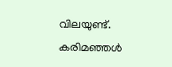വിലയുണ്ട്. കരിമഞ്ഞള്‍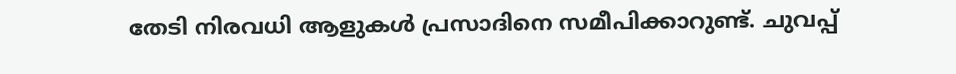തേടി നിരവധി ആളുകള്‍ പ്രസാദിനെ സമീപിക്കാറുണ്ട്. ചുവപ്പ്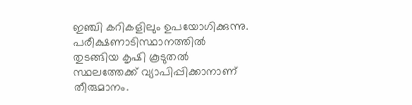ഇഞ്ചി കറികളിലും ഉപയോഗിക്കുന്നു. പരീക്ഷണാടിസ്ഥാനത്തില്‍ തുടങ്ങിയ കൃഷി കൂടുതല്‍ സ്ഥലത്തേക്ക് വ്യാപിപ്പിക്കാനാണ് തീരുമാനം.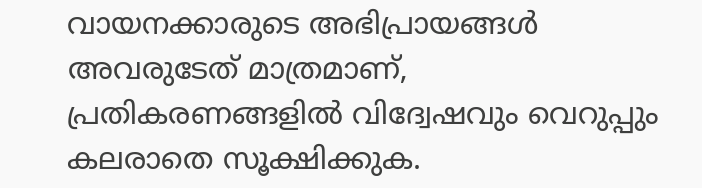വായനക്കാരുടെ അഭിപ്രായങ്ങള്‍ അവരുടേത് മാത്രമാണ്, പ്രതികരണങ്ങളിൽ വിദ്വേഷവും വെറുപ്പും കലരാതെ സൂക്ഷിക്കുക.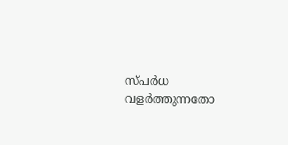സ്പർധ വളർത്തുന്നതോ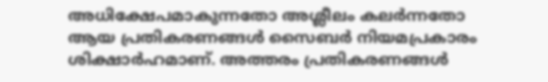അധിക്ഷേപമാകുന്നതോ അശ്ലീലം കലർന്നതോ ആയ പ്രതികരണങ്ങൾ സൈബർ നിയമപ്രകാരം ശിക്ഷാർഹമാണ്. അത്തരം പ്രതികരണങ്ങൾ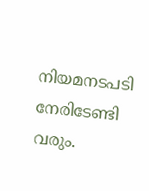നിയമനടപടി നേരിടേണ്ടി വരും.